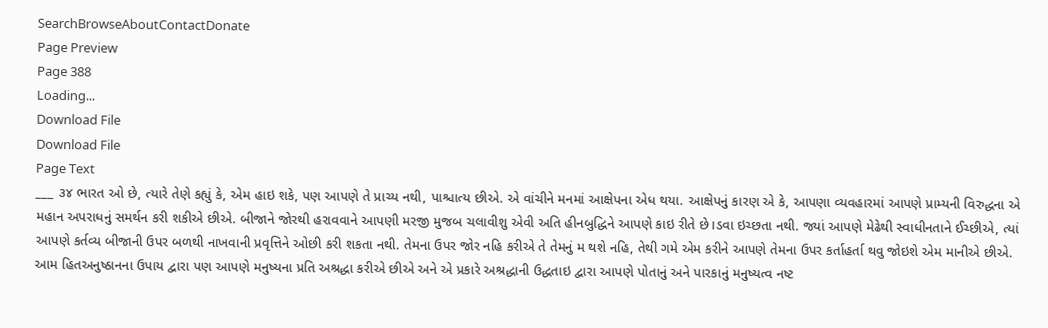SearchBrowseAboutContactDonate
Page Preview
Page 388
Loading...
Download File
Download File
Page Text
___ ૩૪ ભારત ઓ છે, ત્યારે તેણે કહ્યું કે, એમ હાઇ શકે, પણ આપણે તે પ્રાચ્ય નથી, પાશ્ચાત્ય છીએ. એ વાંચીને મનમાં આક્ષેપના એધ થયા. આક્ષેપનું કારણ એ કે, આપણા વ્યવહારમાં આપણે પ્રામ્યની વિરુદ્ધના એ મહાન અપરાધનું સમર્થન કરી શકીએ છીએ. બીજાને જોરથી હરાવવાને આપણી મરજી મુજબ ચલાવીશુ એવી અતિ હીનબુદ્ધિને આપણે કાઇ રીતે છે।ડવા ઇચ્છતા નથી. જ્યાં આપણે મેઢેથી સ્વાધીનતાને ઈચ્છીએ, ત્યાં આપણે કર્તવ્ય બીજાની ઉપર બળથી નાખવાની પ્રવૃત્તિને ઓછી કરી શકતા નથી. તેમના ઉપર જોર નહિ કરીએ તે તેમનું મ થશે નહિ, તેથી ગમે એમ કરીને આપણે તેમના ઉપર કર્તાહર્તા થવુ જોઇશે એમ માનીએ છીએ. આમ હિતઅનુષ્ઠાનના ઉપાય દ્વારા પણ આપણે મનુષ્યના પ્રતિ અશ્રદ્ધા કરીએ છીએ અને એ પ્રકારે અશ્રદ્ધાની ઉદ્ધતાઇ દ્વારા આપણે પોતાનું અને પારકાનું મનુષ્યત્વ નષ્ટ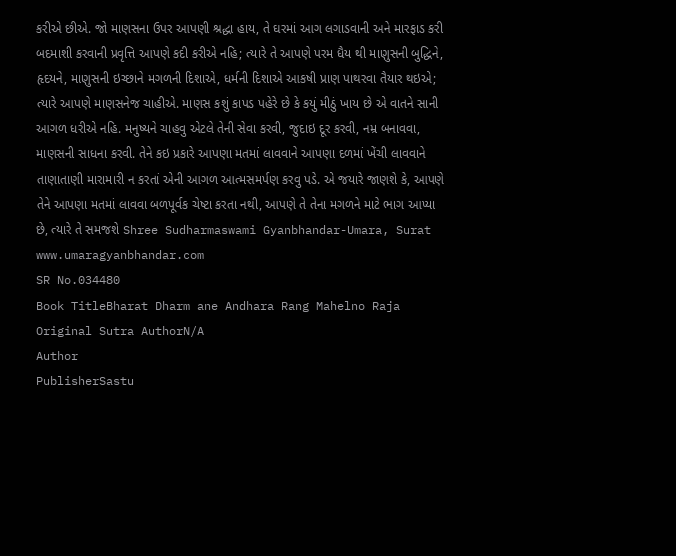કરીએ છીએ. જો માણસના ઉપર આપણી શ્રદ્ધા હાય, તે ઘરમાં આગ લગાડવાની અને મારફાડ કરી બદમાશી કરવાની પ્રવૃત્તિ આપણે કદી કરીએ નહિ; ત્યારે તે આપણે પરમ ધૈય થી માણુસની બુદ્ધિને, હૃદયને, માણુસની ઇચ્છાને મગળની દિશાએ, ધર્મની દિશાએ આકષી પ્રાણ પાથરવા તૈયાર થઇએ; ત્યારે આપણે માણસનેજ ચાહીએ. માણસ કશું કાપડ પહેરે છે કે કયું મીઠું ખાય છે એ વાતને સાની આગળ ધરીએ નહિ. મનુષ્યને ચાહવુ એટલે તેની સેવા કરવી, જુદાઇ દૂર કરવી, નમ્ર બનાવવા, માણસની સાધના કરવી. તેને કઇ પ્રકારે આપણા મતમાં લાવવાને આપણા દળમાં ખેંચી લાવવાને તાણાતાણી મારામારી ન કરતાં એની આગળ આત્મસમર્પણ કરવુ પડે. એ જયારે જાણશે કે, આપણે તેને આપણા મતમાં લાવવા બળપૂર્વક ચેષ્ટા કરતા નથી, આપણે તે તેના મગળને માટે ભાગ આપ્યા છે, ત્યારે તે સમજશે Shree Sudharmaswami Gyanbhandar-Umara, Surat www.umaragyanbhandar.com
SR No.034480
Book TitleBharat Dharm ane Andhara Rang Mahelno Raja
Original Sutra AuthorN/A
Author
PublisherSastu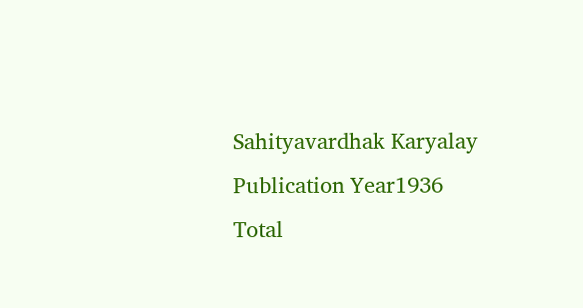Sahityavardhak Karyalay
Publication Year1936
Total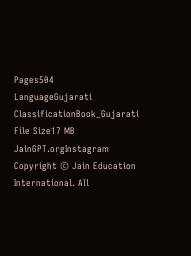Pages504
LanguageGujarati
ClassificationBook_Gujarati
File Size17 MB
JainGPT.orgInstagram
Copyright © Jain Education International. All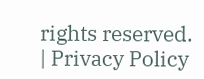rights reserved. | Privacy Policy